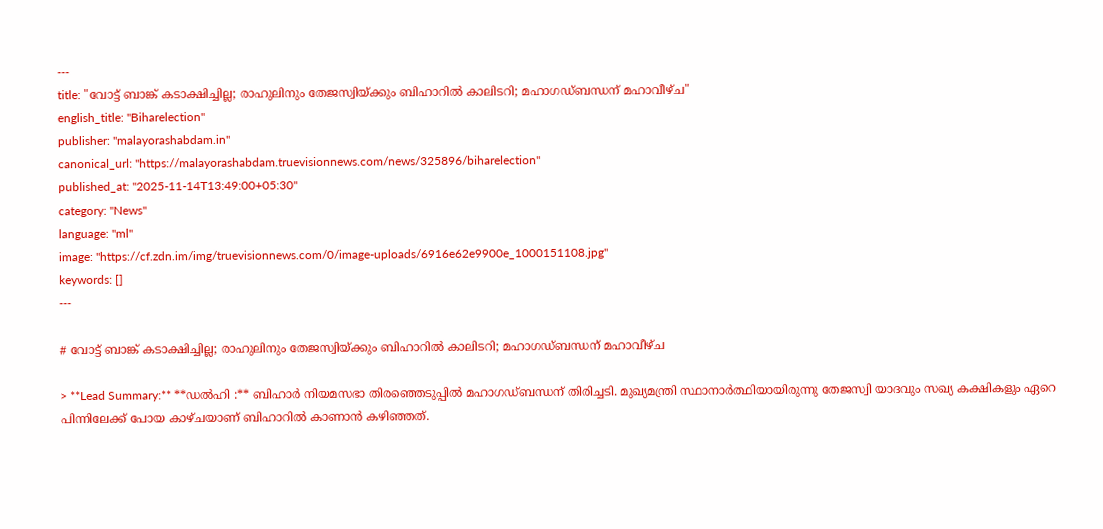---
title: "വോട്ട് ബാങ്ക് കടാക്ഷിച്ചില്ല; രാഹുലിനും തേജസ്വിയ്ക്കും ബിഹാറിൽ കാലിടറി; മഹാഗഡ്ബന്ധന് മഹാവീഴ്ച"
english_title: "Biharelection"
publisher: "malayorashabdam.in"
canonical_url: "https://malayorashabdam.truevisionnews.com/news/325896/biharelection"
published_at: "2025-11-14T13:49:00+05:30"
category: "News"
language: "ml"
image: "https://cf.zdn.im/img/truevisionnews.com/0/image-uploads/6916e62e9900e_1000151108.jpg"
keywords: []
---

# വോട്ട് ബാങ്ക് കടാക്ഷിച്ചില്ല; രാഹുലിനും തേജസ്വിയ്ക്കും ബിഹാറിൽ കാലിടറി; മഹാഗഡ്ബന്ധന് മഹാവീഴ്ച

> **Lead Summary:** **ഡൽഹി :** ബിഹാർ നിയമസഭാ തിരഞ്ഞെടുപ്പിൽ മഹാഗഡ്ബന്ധന് തിരിച്ചടി. മുഖ്യമന്ത്രി സ്ഥാനാർത്ഥിയായിരുന്നു തേജസ്വി യാദവും സഖ്യ കക്ഷികളും ഏറെ പിന്നിലേക്ക് പോയ കാഴ്ചയാണ് ബിഹാറിൽ കാണാൻ കഴിഞ്ഞത്.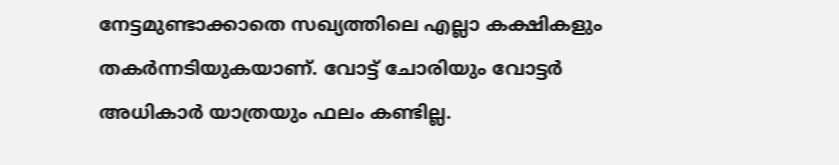നേട്ടമുണ്ടാക്കാതെ സഖ്യത്തിലെ എല്ലാ കക്ഷികളും തകർന്നടിയുകയാണ്. വോട്ട് ചോരിയും വോട്ടർ അധികാർ യാത്രയും ഫലം കണ്ടില്ല.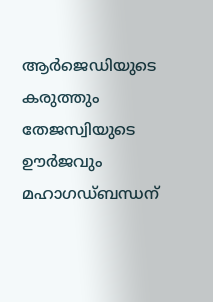ആർജെഡിയുടെ കരുത്തും തേജസ്വിയുടെ ഊർജവും മഹാഗഡ്ബന്ധന്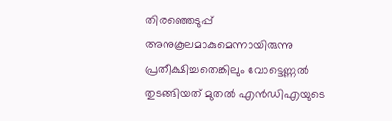തിരഞ്ഞെടുപ്പ് അനുകൂലമാകുമെന്നായിരുന്നു പ്രതീക്ഷിച്ചതെങ്കിലും വോട്ടെണ്ണൽ തുടങ്ങിയത് മുതൽ എൻഡിഎയുടെ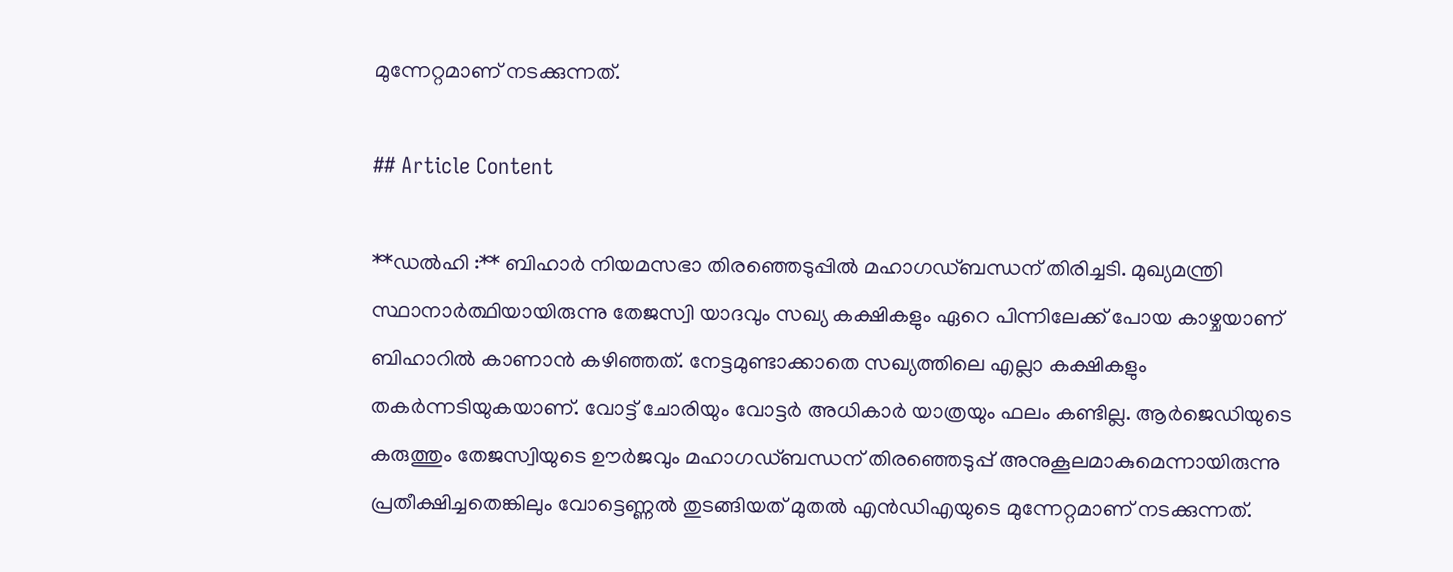മുന്നേറ്റമാണ് നടക്കുന്നത്.

## Article Content

**ഡൽഹി :** ബിഹാർ നിയമസഭാ തിരഞ്ഞെടുപ്പിൽ മഹാഗഡ്ബന്ധന് തിരിച്ചടി. മുഖ്യമന്ത്രി സ്ഥാനാർത്ഥിയായിരുന്നു തേജസ്വി യാദവും സഖ്യ കക്ഷികളും ഏറെ പിന്നിലേക്ക് പോയ കാഴ്ചയാണ് ബിഹാറിൽ കാണാൻ കഴിഞ്ഞത്. നേട്ടമുണ്ടാക്കാതെ സഖ്യത്തിലെ എല്ലാ കക്ഷികളും തകർന്നടിയുകയാണ്. വോട്ട് ചോരിയും വോട്ടർ അധികാർ യാത്രയും ഫലം കണ്ടില്ല. ആർജെഡിയുടെ കരുത്തും തേജസ്വിയുടെ ഊർജവും മഹാഗഡ്ബന്ധന് തിരഞ്ഞെടുപ്പ് അനുകൂലമാകുമെന്നായിരുന്നു പ്രതീക്ഷിച്ചതെങ്കിലും വോട്ടെണ്ണൽ തുടങ്ങിയത് മുതൽ എൻഡിഎയുടെ മുന്നേറ്റമാണ് നടക്കുന്നത്.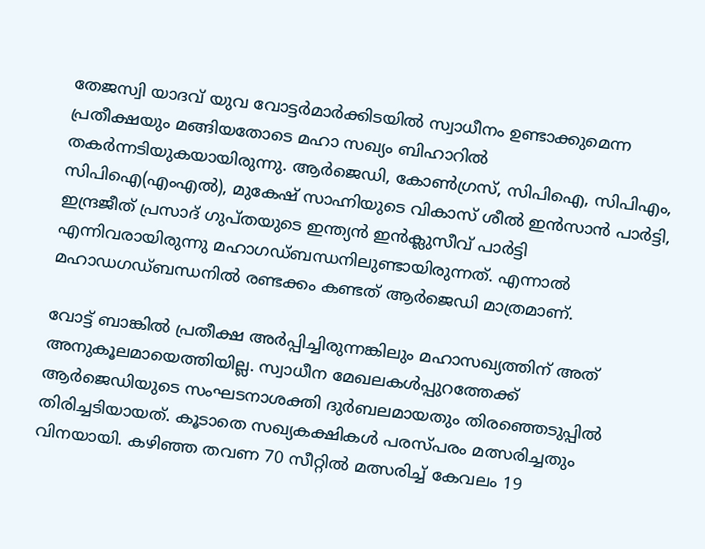തേജസ്വി യാദവ് യുവ വോട്ടർമാർക്കിടയിൽ‌ സ്വാധീനം ഉണ്ടാക്കുമെന്ന പ്രതീക്ഷയും മങ്ങിയതോടെ മഹാ സഖ്യം ബിഹാറിൽ തകർന്നടിയുകയായിരുന്നു. ആർജെഡി, കോൺഗ്രസ്, സിപിഐ, സിപിഎം, സിപിഐ(എംഎൽ), മുകേഷ് സാഹ്നിയുടെ വികാസ് ശീൽ ഇൻസാൻ പാർട്ടി, ഇന്ദ്രജീത് പ്രസാദ് ഗുപ്തയുടെ ഇന്ത്യൻ ഇൻക്ലുസീവ് പാർട്ടി എന്നിവരായിരുന്നു മഹാഗഡ്ബന്ധനിലുണ്ടായിരുന്നത്. എന്നാൽ മഹാഡഗഡ്ബന്ധനിൽ‌ രണ്ടക്കം കണ്ടത് ആർജെഡി മാത്രമാണ്.

വോട്ട് ബാങ്കിൽ പ്രതീക്ഷ അർപ്പിച്ചിരുന്നങ്കിലും മഹാസഖ്യത്തിന് അത് അനുകൂലമായെത്തിയില്ല. സ്വാധീന മേഖലകൾപ്പുറത്തേക്ക് ആർജെഡിയുടെ സംഘടനാശക്തി ദുർബലമായതും തിരഞ്ഞെടുപ്പിൽ‌ തിരിച്ചടിയായത്. കൂടാതെ സഖ്യകക്ഷികൾ പരസ്പരം മത്സരിച്ചതും വിനയായി. കഴിഞ്ഞ തവണ 70 സീറ്റിൽ മത്സരിച്ച് കേവലം 19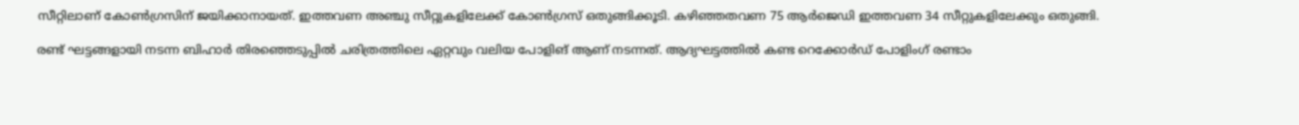സീറ്റിലാണ് കോൺഗ്രസിന് ജയിക്കാനായത്. ഇത്തവണ അഞ്ചു സീറ്റുകളിലേക്ക് കോൺഗ്രസ് ഒതുങ്ങിക്കൂടി. കഴിഞ്ഞതവണ 75 ആർജെഡി ഇത്തവണ 34 സീറ്റുകളിലേക്കും ഒതുങ്ങി.

രണ്ട് ഘട്ടങ്ങളായി നടന്ന ബിഹാർ തിരഞ്ഞെടുപ്പിൽ ചരിത്രത്തിലെ ഏറ്റവും വലിയ പോളിങ് ആണ് നടന്നത്. ആദ്യഘട്ടത്തിൽ കണ്ട റെക്കോർഡ് പോളിംഗ് രണ്ടാം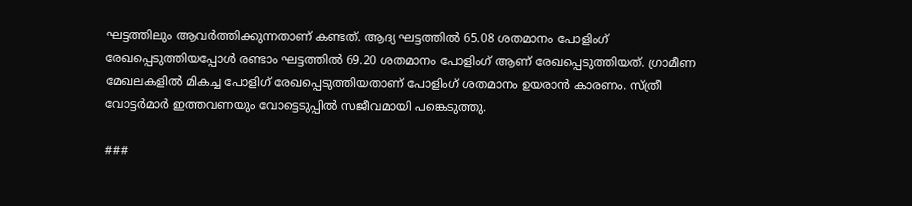ഘട്ടത്തിലും ആവർത്തിക്കുന്നതാണ് കണ്ടത്. ആദ്യ ഘട്ടത്തിൽ 65.08 ശതമാനം പോളിംഗ് രേഖപ്പെടുത്തിയപ്പോൾ രണ്ടാം ഘട്ടത്തിൽ 69.20 ശതമാനം പോളിംഗ് ആണ് രേഖപ്പെടുത്തിയത്. ഗ്രാമീണ മേഖലകളിൽ മികച്ച പോളിഗ് രേഖപ്പെടുത്തിയതാണ് പോളിംഗ് ശതമാനം ഉയരാൻ കാരണം. സ്ത്രീ വോട്ടർമാർ ഇത്തവണയും വോട്ടെടുപ്പിൽ സജീവമായി പങ്കെടുത്തു.

###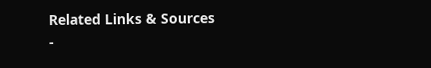Related Links & Sources
-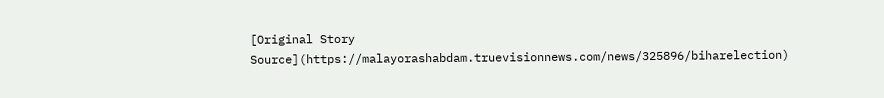[Original Story Source](https://malayorashabdam.truevisionnews.com/news/325896/biharelection)